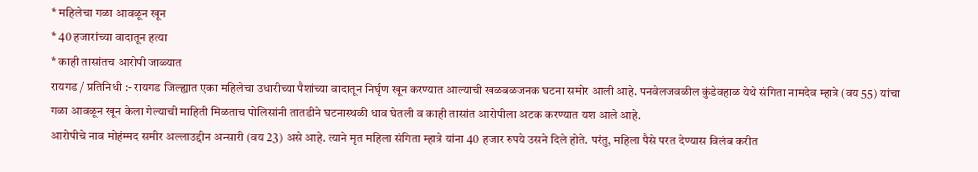* महिलेचा गळा आवळून खून
* 40 हजारांच्या वादातून हत्या
* काही तासांतच आरोपी जाळ्यात
रायगड / प्रतिनिधी :- रायगड जिल्ह्यात एका महिलेचा उधारीच्या पैशांच्या वादातून निर्घृण खून करण्यात आल्याची खळबळजनक घटना समोर आली आहे. पनवेलजवळील कुंडेवहाळ येथे संगिता नामदेव म्हात्रे (वय 55) यांचा गळा आवळून खून केला गेल्याची माहिती मिळताच पोलिसांनी तातडीने घटनास्थळी धाव घेतली व काही तासांत आरोपीला अटक करण्यात यश आले आहे.
आरोपीचे नाव मोहंम्मद समीर अल्लाउद्दीन अन्सारी (वय 23) असे आहे. त्याने मृत महिला संगिता म्हात्रे यांना 40 हजार रुपये उसने दिले होते. परंतु, महिला पैसे परत देण्यास विलंब करीत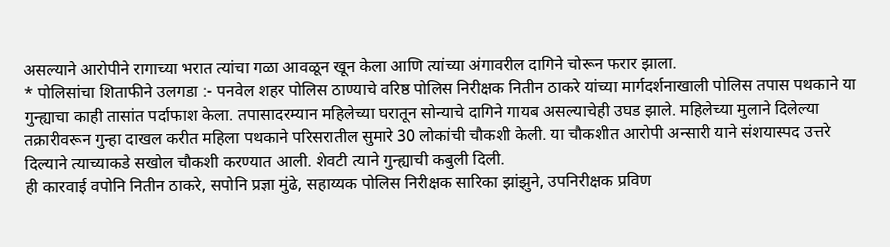असल्याने आरोपीने रागाच्या भरात त्यांचा गळा आवळून खून केला आणि त्यांच्या अंगावरील दागिने चोरून फरार झाला.
* पोलिसांचा शिताफीने उलगडा :- पनवेल शहर पोलिस ठाण्याचे वरिष्ठ पोलिस निरीक्षक नितीन ठाकरे यांच्या मार्गदर्शनाखाली पोलिस तपास पथकाने या गुन्ह्याचा काही तासांत पर्दाफाश केला. तपासादरम्यान महिलेच्या घरातून सोन्याचे दागिने गायब असल्याचेही उघड झाले. महिलेच्या मुलाने दिलेल्या तक्रारीवरून गुन्हा दाखल करीत महिला पथकाने परिसरातील सुमारे 30 लोकांची चौकशी केली. या चौकशीत आरोपी अन्सारी याने संशयास्पद उत्तरे दिल्याने त्याच्याकडे सखोल चौकशी करण्यात आली. शेवटी त्याने गुन्ह्याची कबुली दिली.
ही कारवाई वपोनि नितीन ठाकरे, सपोनि प्रज्ञा मुंढे, सहाय्यक पोलिस निरीक्षक सारिका झांझुने, उपनिरीक्षक प्रविण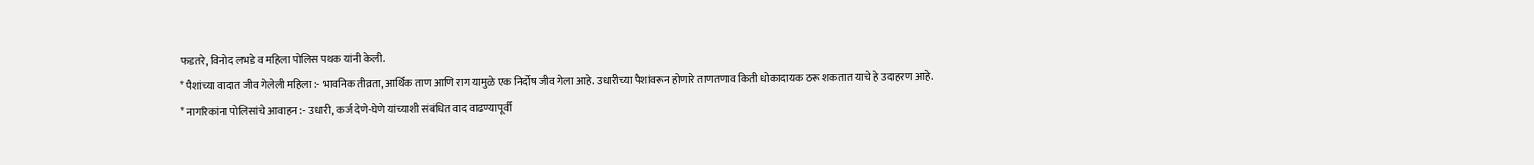फडतरे, विनोद लभडे व महिला पोलिस पथक यांनी केली.
* पैशांच्या वादात जीव गेलेली महिला :- भावनिक तीव्रता, आर्थिक ताण आणि राग यामुळे एक निर्दोष जीव गेला आहे. उधारीच्या पैशांवरून होणारे ताणतणाव किती धोकादायक ठरू शकतात याचे हे उदाहरण आहे.
* नागरिकांना पोलिसांचे आवाहन :- उधारी, कर्ज देणे-घेणे यांच्याशी संबंधित वाद वाढण्यापूर्वी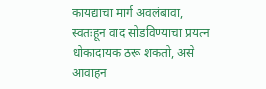कायद्याचा मार्ग अवलंबावा, स्वतःहून वाद सोडविण्याचा प्रयत्न धोकादायक ठरू शकतो, असे आवाहन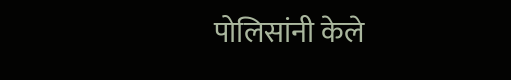पोलिसांनी केले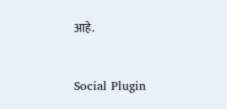आहे.


Social Plugin